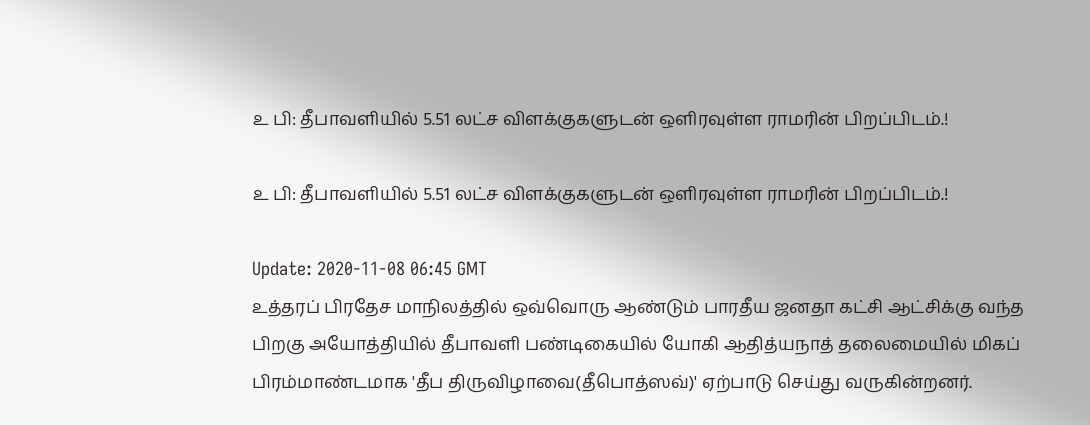உ பி: தீபாவளியில் 5.51 லட்ச விளக்குகளுடன் ஒளிரவுள்ள ராமரின் பிறப்பிடம்.!

உ பி: தீபாவளியில் 5.51 லட்ச விளக்குகளுடன் ஒளிரவுள்ள ராமரின் பிறப்பிடம்.!

Update: 2020-11-08 06:45 GMT
உத்தரப் பிரதேச மாநிலத்தில் ஒவ்வொரு ஆண்டும் பாரதீய ஜனதா கட்சி ஆட்சிக்கு வந்த பிறகு அயோத்தியில் தீபாவளி பண்டிகையில் யோகி ஆதித்யநாத் தலைமையில் மிகப் பிரம்மாண்டமாக 'தீப திருவிழாவை(தீபொத்ஸவ்)' ஏற்பாடு செய்து வருகின்றனர்.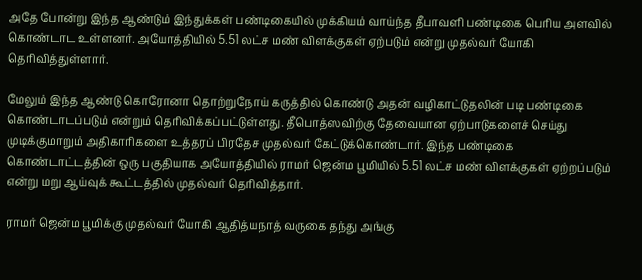அதே போன்று இந்த ஆண்டும் இந்துக்கள் பண்டிகையில் முக்கியம் வாய்ந்த தீபாவளி பண்டிகை பெரிய அளவில் கொண்டாட உள்ளனர். அயோத்தியில் 5.51 லட்ச மண் விளக்குகள் ஏற்படும் என்று முதல்வர் யோகி தெரிவித்துள்ளார்.

மேலும் இந்த ஆண்டு கொரோனா தொற்றுநோய் கருத்தில் கொண்டு அதன் வழிகாட்டுதலின் படி பண்டிகை கொண்டாடப்படும் என்றும் தெரிவிக்கப்பட்டுள்ளது. தீபொத்ஸவிற்கு தேவையான ஏற்பாடுகளைச் செய்து முடிக்குமாறும் அதிகாரிகளை உத்தரப் பிரதேச முதல்வர் கேட்டுக்கொண்டார். இந்த பண்டிகை கொண்டாட்டத்தின் ஒரு பகுதியாக அயோத்தியில் ராமர் ஜென்ம பூமியில் 5.51 லட்ச மண் விளக்குகள் ஏற்றப்படும் என்று மறு ஆய்வுக் கூட்டத்தில் முதல்வர் தெரிவித்தார்.

ராமர் ஜென்ம பூமிக்கு முதல்வர் யோகி ஆதித்யநாத் வருகை தந்து அங்கு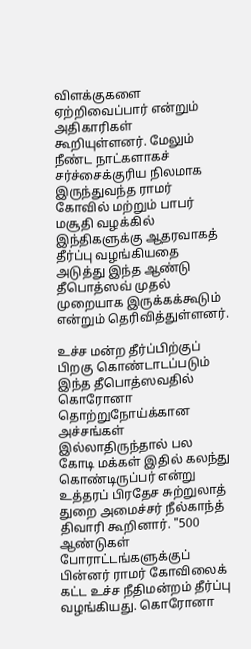விளக்குகளை ஏற்றிவைப்பார் என்றும் அதிகாரிகள் கூறியுள்ளனர். மேலும் நீண்ட நாட்களாகச் சர்ச்சைக்குரிய நிலமாக இருந்துவந்த ராமர் கோவில் மற்றும் பாபர் மசூதி வழக்கில் இந்திகளுக்கு ஆதரவாகத் தீர்ப்பு வழங்கியதை அடுத்து இந்த ஆண்டு தீபொத்ஸவ் முதல் முறையாக இருக்கக்கூடும் என்றும் தெரிவித்துள்ளனர்.

உச்ச மன்ற தீர்ப்பிற்குப் பிறகு கொண்டாடப்படும் இந்த தீபொத்ஸவதில் கொரோனா தொற்றுநோய்க்கான அச்சங்கள் இல்லாதிருந்தால் பல கோடி மக்கள் இதில் கலந்து கொண்டிருப்பர் என்று உத்தரப் பிரதேச சுற்றுலாத் துறை அமைச்சர் நீல்காந்த் திவாரி கூறினார். "500 ஆண்டுகள் போராட்டங்களுக்குப் பின்னர் ராமர் கோவிலைக் கட்ட உச்ச நீதிமன்றம் தீர்ப்பு வழங்கியது. கொரோனா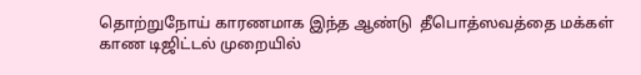தொற்றுநோய் காரணமாக இந்த ஆண்டு  தீபொத்ஸவத்தை மக்கள் காண டிஜிட்டல் முறையில்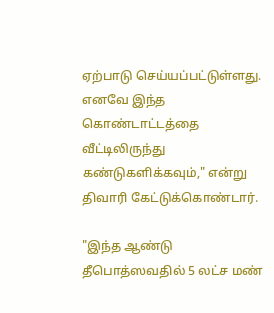ஏற்பாடு செய்யப்பட்டுள்ளது. எனவே இந்த கொண்டாட்டத்தை வீட்டிலிருந்து கண்டுகளிக்கவும்," என்று  திவாரி கேட்டுக்கொண்டார்.

"இந்த ஆண்டு தீபொத்ஸவதில் 5 லட்ச மண்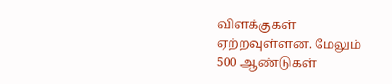விளக்குகள் ஏற்றவுள்ளன. மேலும் 500 ஆண்டுகள்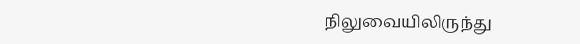நிலுவையிலிருந்து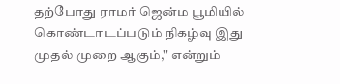தற்போது ராமர் ஜென்ம பூமியில் கொண்டாடப்படும் நிகழ்வு இது முதல் முறை ஆகும்," என்றும்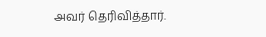அவர் தெரிவித்தார்.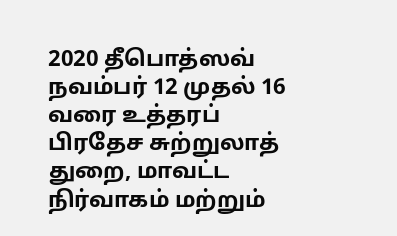2020 தீபொத்ஸவ் நவம்பர் 12 முதல் 16 வரை உத்தரப் பிரதேச சுற்றுலாத் துறை, மாவட்ட நிர்வாகம் மற்றும்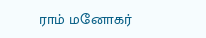ராம் மனோகர்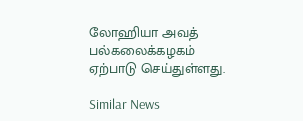லோஹியா அவத் பல்கலைக்கழகம் ஏற்பாடு செய்துள்ளது.

Similar News